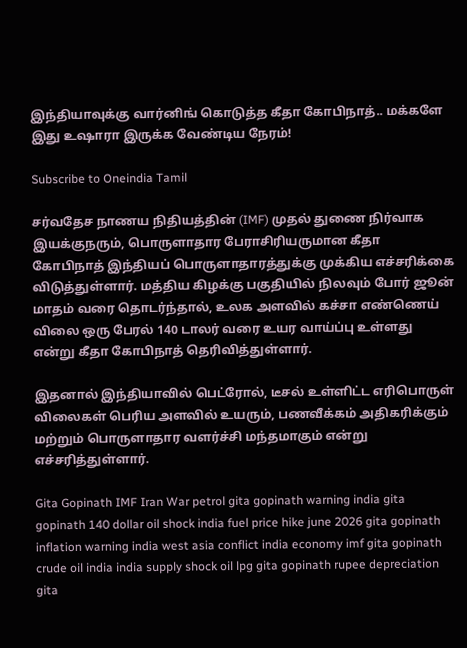இந்தியாவுக்கு வார்னிங் கொடுத்த கீதா கோபிநாத்.. மக்களே இது உஷாரா இருக்க வேண்டிய நேரம்!

Subscribe to Oneindia Tamil

சர்வதேச நாணய நிதியத்தின் (IMF) முதல் துணை நிர்வாக இயக்குநரும், பொருளாதார பேராசிரியருமான கீதா கோபிநாத் இந்தியப் பொருளாதாரத்துக்கு முக்கிய எச்சரிக்கை விடுத்துள்ளார். மத்திய கிழக்கு பகுதியில் நிலவும் போர் ஜூன் மாதம் வரை தொடர்ந்தால், உலக அளவில் கச்சா எண்ணெய் விலை ஒரு பேரல் 140 டாலர் வரை உயர வாய்ப்பு உள்ளது என்று கீதா கோபிநாத் தெரிவித்துள்ளார்.

இதனால் இந்தியாவில் பெட்ரோல், டீசல் உள்ளிட்ட எரிபொருள் விலைகள் பெரிய அளவில் உயரும், பணவீக்கம் அதிகரிக்கும் மற்றும் பொருளாதார வளர்ச்சி மந்தமாகும் என்று எச்சரித்துள்ளார்.

Gita Gopinath IMF Iran War petrol gita gopinath warning india gita gopinath 140 dollar oil shock india fuel price hike june 2026 gita gopinath inflation warning india west asia conflict india economy imf gita gopinath crude oil india india supply shock oil lpg gita gopinath rupee depreciation gita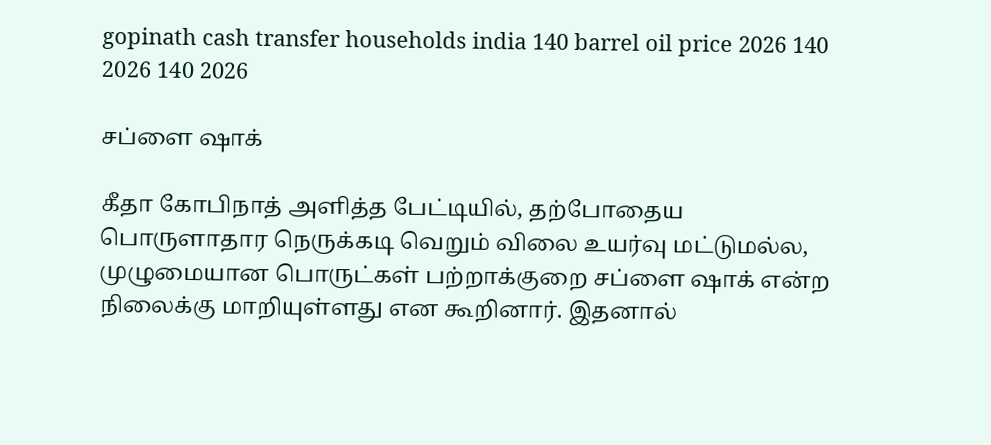gopinath cash transfer households india 140 barrel oil price 2026 140 2026 140 2026

சப்ளை ஷாக்

கீதா கோபிநாத் அளித்த பேட்டியில், தற்போதைய பொருளாதார நெருக்கடி வெறும் விலை உயர்வு மட்டுமல்ல, முழுமையான பொருட்கள் பற்றாக்குறை சப்ளை ஷாக் என்ற நிலைக்கு மாறியுள்ளது என கூறினார். இதனால்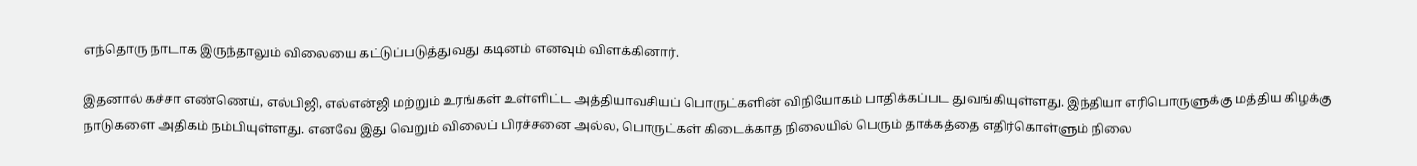எந்தொரு நாடாக இருந்தாலும் விலையை கட்டுப்படுத்துவது கடினம் எனவும் விளக்கினார்.

இதனால் கச்சா எண்ணெய், எல்பிஜி, எல்என்ஜி மற்றும் உரங்கள் உள்ளிட்ட அத்தியாவசியப் பொருட்களின் விநியோகம் பாதிக்கப்பட துவங்கியுள்ளது. இந்தியா எரிபொருளுக்கு மத்திய கிழக்கு நாடுகளை அதிகம் நம்பியுள்ளது. எனவே இது வெறும் விலைப் பிரச்சனை அல்ல, பொருட்கள் கிடைக்காத நிலையில் பெரும் தாக்கத்தை எதிர்கொள்ளும் நிலை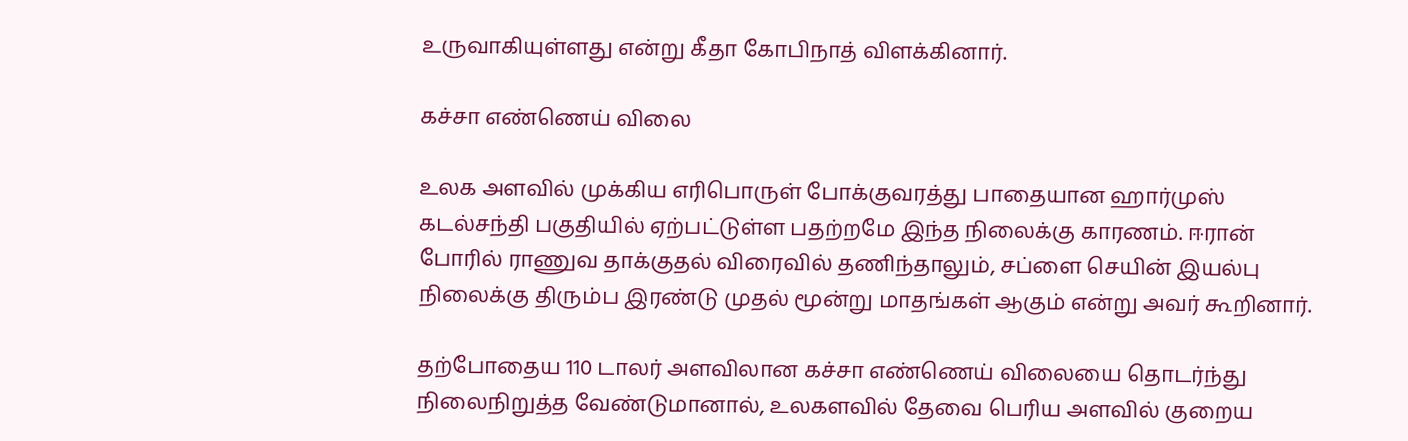உருவாகியுள்ளது என்று கீதா கோபிநாத் விளக்கினார்.

கச்சா எண்ணெய் விலை

உலக அளவில் முக்கிய எரிபொருள் போக்குவரத்து பாதையான ஹார்முஸ் கடல்சந்தி பகுதியில் ஏற்பட்டுள்ள பதற்றமே இந்த நிலைக்கு காரணம். ஈரான் போரில் ராணுவ தாக்குதல் விரைவில் தணிந்தாலும், சப்ளை செயின் இயல்பு நிலைக்கு திரும்ப இரண்டு முதல் மூன்று மாதங்கள் ஆகும் என்று அவர் கூறினார்.

தற்போதைய 110 டாலர் அளவிலான கச்சா எண்ணெய் விலையை தொடர்ந்து நிலைநிறுத்த வேண்டுமானால், உலகளவில் தேவை பெரிய அளவில் குறைய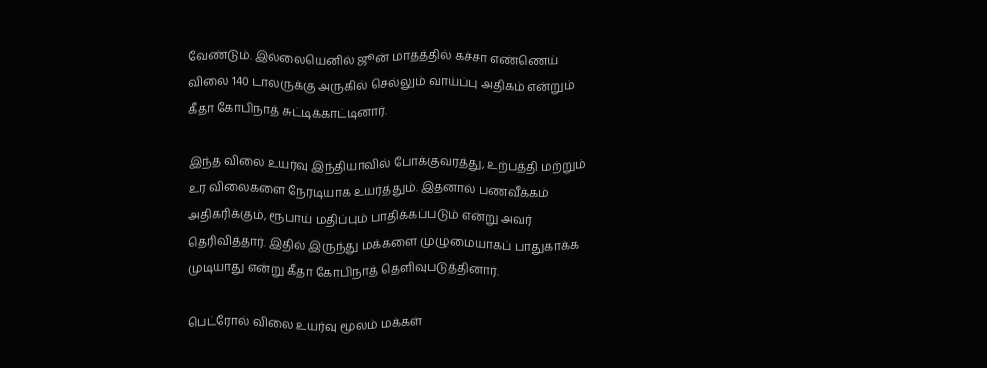வேண்டும். இல்லையெனில் ஜூன் மாதத்தில் கச்சா எண்ணெய் விலை 140 டாலருக்கு அருகில் செல்லும் வாய்ப்பு அதிகம் என்றும் கீதா கோபிநாத் சுட்டிக்காட்டினார்.

இந்த விலை உயர்வு இந்தியாவில் போக்குவரத்து, உற்பத்தி மற்றும் உர விலைகளை நேரடியாக உயர்த்தும். இதனால் பணவீக்கம் அதிகரிக்கும், ரூபாய் மதிப்பும் பாதிக்கப்படும் என்று அவர் தெரிவித்தார். இதில் இருந்து மக்களை முழுமையாகப் பாதுகாக்க முடியாது என்று கீதா கோபிநாத் தெளிவுபடுத்தினார்.

பெட்ரோல் விலை உயர்வு மூலம் மக்கள்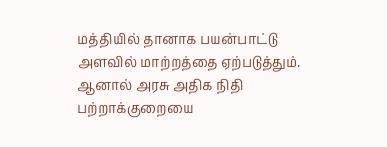மத்தியில் தானாக பயன்பாட்டு அளவில் மாற்றத்தை ஏற்படுத்தும். ஆனால் அரசு அதிக நிதி பற்றாக்குறையை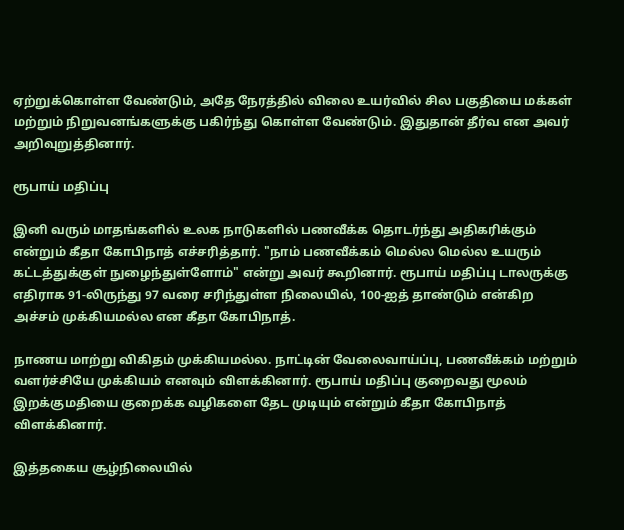ஏற்றுக்கொள்ள வேண்டும், அதே நேரத்தில் விலை உயர்வில் சில பகுதியை மக்கள் மற்றும் நிறுவனங்களுக்கு பகிர்ந்து கொள்ள வேண்டும். இதுதான் தீர்வ என அவர் அறிவுறுத்தினார்.

ரூபாய் மதிப்பு

இனி வரும் மாதங்களில் உலக நாடுகளில் பணவீக்க தொடர்ந்து அதிகரிக்கும் என்றும் கீதா கோபிநாத் எச்சரித்தார். "நாம் பணவீக்கம் மெல்ல மெல்ல உயரும் கட்டத்துக்குள் நுழைந்துள்ளோம்" என்று அவர் கூறினார். ரூபாய் மதிப்பு டாலருக்கு எதிராக 91-லிருந்து 97 வரை சரிந்துள்ள நிலையில், 100-ஐத் தாண்டும் என்கிற அச்சம் முக்கியமல்ல என கீதா கோபிநாத்.

நாணய மாற்று விகிதம் முக்கியமல்ல. நாட்டின் வேலைவாய்ப்பு, பணவீக்கம் மற்றும் வளர்ச்சியே முக்கியம் எனவும் விளக்கினார். ரூபாய் மதிப்பு குறைவது மூலம் இறக்குமதியை குறைக்க வழிகளை தேட முடியும் என்றும் கீதா கோபிநாத் விளக்கினார்.

இத்தகைய சூழ்நிலையில்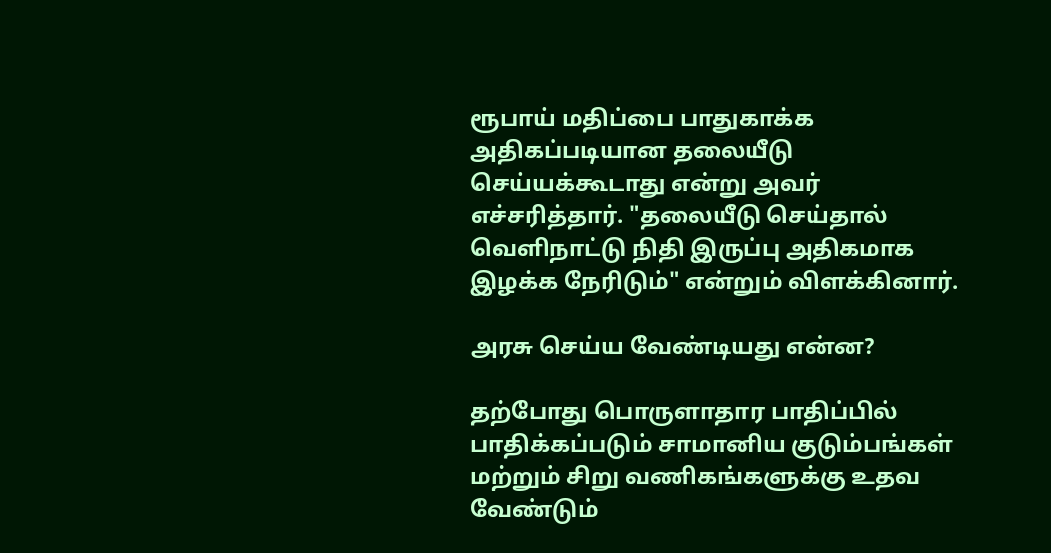ரூபாய் மதிப்பை பாதுகாக்க அதிகப்படியான தலையீடு செய்யக்கூடாது என்று அவர் எச்சரித்தார். "தலையீடு செய்தால் வெளிநாட்டு நிதி இருப்பு அதிகமாக இழக்க நேரிடும்" என்றும் விளக்கினார்.

அரசு செய்ய வேண்டியது என்ன?

தற்போது பொருளாதார பாதிப்பில் பாதிக்கப்படும் சாமானிய குடும்பங்கள் மற்றும் சிறு வணிகங்களுக்கு உதவ வேண்டும்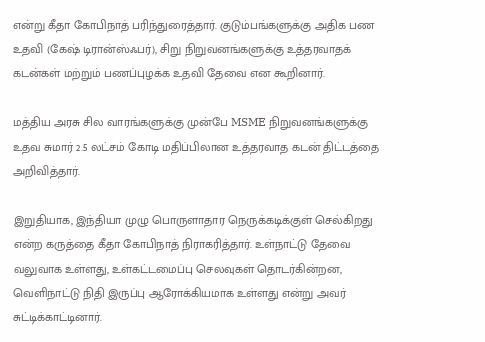என்று கீதா கோபிநாத் பரிந்துரைத்தார். குடும்பங்களுக்கு அதிக பண உதவி (கேஷ் டிரான்ஸ்ஃபர்), சிறு நிறுவனங்களுக்கு உத்தரவாதக் கடன்கள் மற்றும் பணப்புழக்க உதவி தேவை என கூறினார்.

மத்திய அரசு சில வாரங்களுக்கு முன்பே MSME நிறுவனங்களுக்கு உதவ சுமார் 2.5 லட்சம் கோடி மதிப்பிலான உத்தரவாத கடன் திட்டத்தை அறிவித்தார்.

இறுதியாக, இந்தியா முழு பொருளாதார நெருக்கடிக்குள் செல்கிறது என்ற கருத்தை கீதா கோபிநாத் நிராகரித்தார். உள்நாட்டு தேவை வலுவாக உள்ளது, உள்கட்டமைப்பு செலவுகள் தொடர்கின்றன, வெளிநாட்டு நிதி இருப்பு ஆரோக்கியமாக உள்ளது என்று அவர் சுட்டிக்காட்டினார்.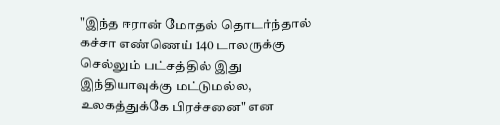"இந்த ஈரான் மோதல் தொடர்ந்தால் கச்சா எண்ணெய் 140 டாலருக்கு செல்லும் பட்சத்தில் இது இந்தியாவுக்கு மட்டுமல்ல, உலகத்துக்கே பிரச்சனை" என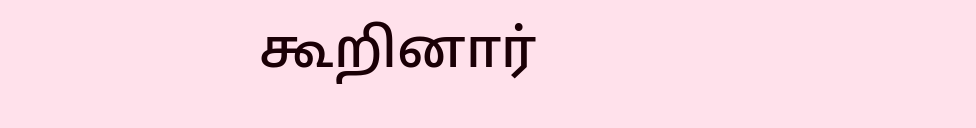கூறினார்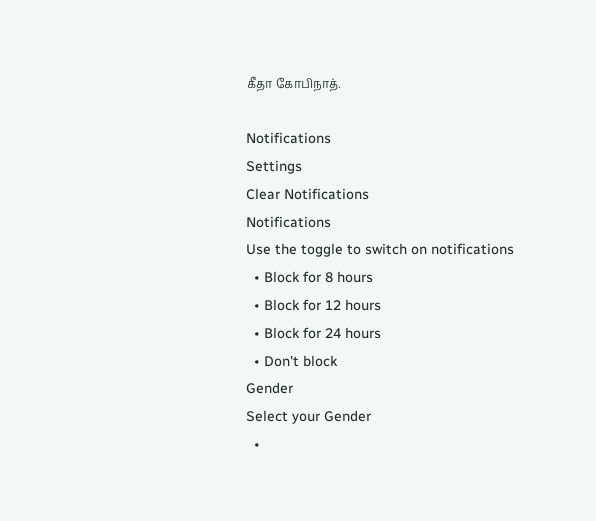கீதா கோபிநாத்.

Notifications
Settings
Clear Notifications
Notifications
Use the toggle to switch on notifications
  • Block for 8 hours
  • Block for 12 hours
  • Block for 24 hours
  • Don't block
Gender
Select your Gender
  •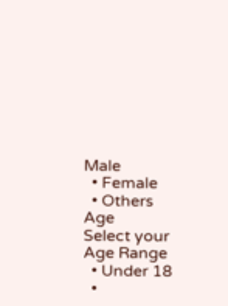Male
  • Female
  • Others
Age
Select your Age Range
  • Under 18
  •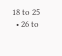18 to 25
  • 26 to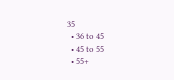35
  • 36 to 45
  • 45 to 55
  • 55+